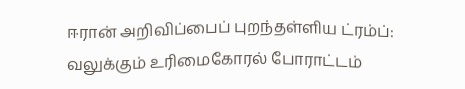ஈரான் அறிவிப்பைப் புறந்தள்ளிய ட்ரம்ப்: வலுக்கும் உரிமைகோரல் போராட்டம்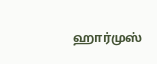ஹார்முஸ்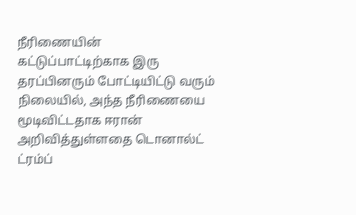நீரிணையின் கட்டுப்பாட்டிற்காக இரு தரப்பினரும் போட்டியிட்டு வரும் நிலையில், அந்த நீரிணையை மூடிவிட்டதாக ஈரான் அறிவித்துள்ளதை டொனால்ட் ட்ரம்ப்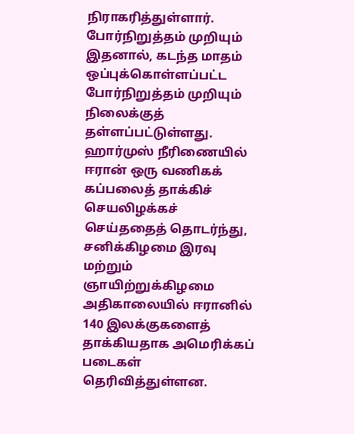நிராகரித்துள்ளார்.
போர்நிறுத்தம் முறியும்
இதனால், கடந்த மாதம் ஒப்புக்கொள்ளப்பட்ட போர்நிறுத்தம் முறியும் நிலைக்குத் தள்ளப்பட்டுள்ளது. ஹார்முஸ் நீரிணையில் ஈரான் ஒரு வணிகக் கப்பலைத் தாக்கிச் செயலிழக்கச் செய்ததைத் தொடர்ந்து,
சனிக்கிழமை இரவு மற்றும் ஞாயிற்றுக்கிழமை அதிகாலையில் ஈரானில் 140 இலக்குகளைத் தாக்கியதாக அமெரிக்கப் படைகள் தெரிவித்துள்ளன.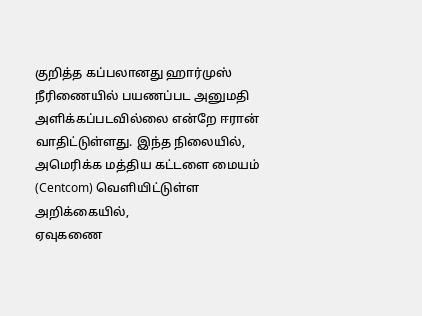குறித்த கப்பலானது ஹார்முஸ் நீரிணையில் பயணப்பட அனுமதி அளிக்கப்படவில்லை என்றே ஈரான் வாதிட்டுள்ளது. இந்த நிலையில், அமெரிக்க மத்திய கட்டளை மையம் (Centcom) வெளியிட்டுள்ள அறிக்கையில்,
ஏவுகணை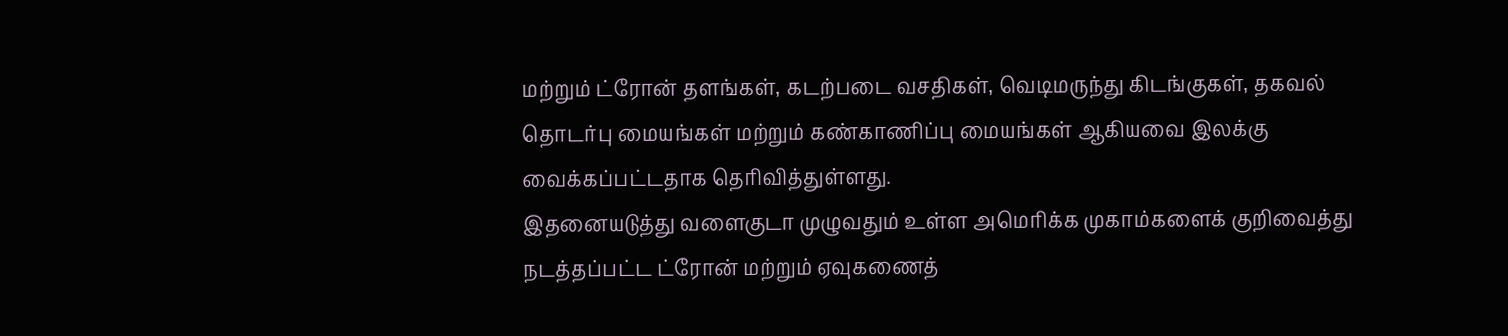மற்றும் ட்ரோன் தளங்கள், கடற்படை வசதிகள், வெடிமருந்து கிடங்குகள், தகவல் தொடர்பு மையங்கள் மற்றும் கண்காணிப்பு மையங்கள் ஆகியவை இலக்கு வைக்கப்பட்டதாக தெரிவித்துள்ளது.
இதனையடுத்து வளைகுடா முழுவதும் உள்ள அமெரிக்க முகாம்களைக் குறிவைத்து நடத்தப்பட்ட ட்ரோன் மற்றும் ஏவுகணைத்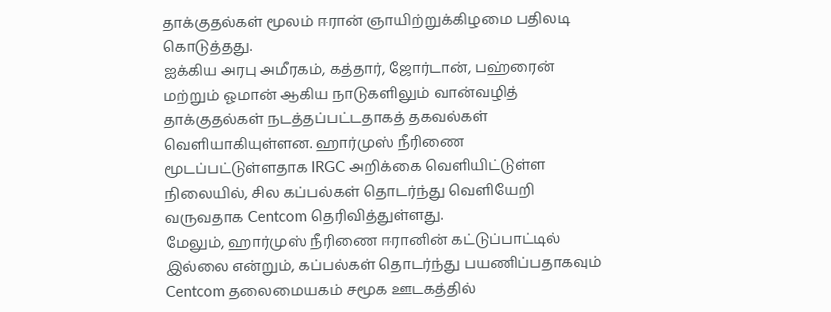தாக்குதல்கள் மூலம் ஈரான் ஞாயிற்றுக்கிழமை பதிலடி கொடுத்தது.
ஐக்கிய அரபு அமீரகம், கத்தார், ஜோர்டான், பஹ்ரைன் மற்றும் ஓமான் ஆகிய நாடுகளிலும் வான்வழித் தாக்குதல்கள் நடத்தப்பட்டதாகத் தகவல்கள் வெளியாகியுள்ளன. ஹார்முஸ் நீரிணை மூடப்பட்டுள்ளதாக IRGC அறிக்கை வெளியிட்டுள்ள நிலையில், சில கப்பல்கள் தொடர்ந்து வெளியேறி வருவதாக Centcom தெரிவித்துள்ளது.
மேலும், ஹார்முஸ் நீரிணை ஈரானின் கட்டுப்பாட்டில் இல்லை என்றும், கப்பல்கள் தொடர்ந்து பயணிப்பதாகவும் Centcom தலைமையகம் சமூக ஊடகத்தில்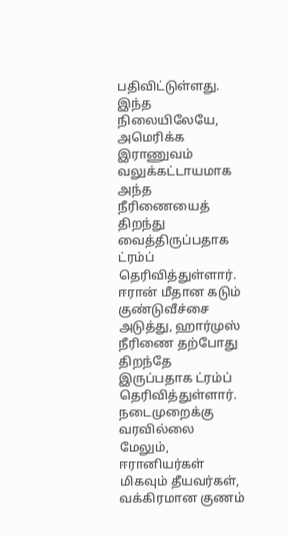பதிவிட்டுள்ளது.
இந்த நிலையிலேயே, அமெரிக்க இராணுவம் வலுக்கட்டாயமாக அந்த நீரிணையைத் திறந்து வைத்திருப்பதாக ட்ரம்ப் தெரிவித்துள்ளார். ஈரான் மீதான கடும் குண்டுவீச்சை அடுத்து, ஹார்முஸ் நீரிணை தற்போது திறந்தே இருப்பதாக ட்ரம்ப் தெரிவித்துள்ளார்.
நடைமுறைக்கு வரவில்லை
மேலும், ஈரானியர்கள் மிகவும் தீயவர்கள், வக்கிரமான குணம்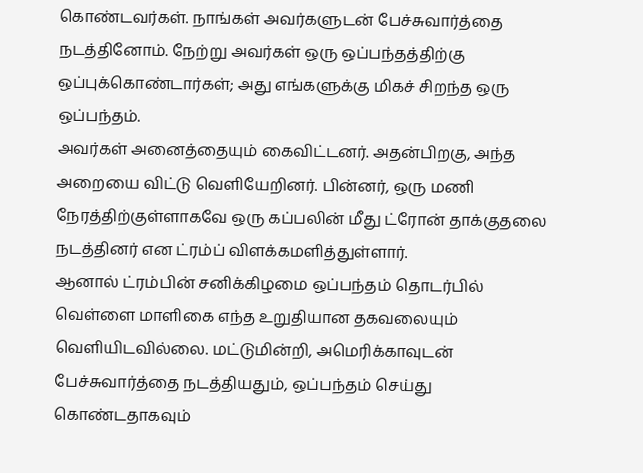கொண்டவர்கள். நாங்கள் அவர்களுடன் பேச்சுவார்த்தை நடத்தினோம். நேற்று அவர்கள் ஒரு ஒப்பந்தத்திற்கு ஒப்புக்கொண்டார்கள்; அது எங்களுக்கு மிகச் சிறந்த ஒரு ஒப்பந்தம்.
அவர்கள் அனைத்தையும் கைவிட்டனர். அதன்பிறகு, அந்த அறையை விட்டு வெளியேறினர். பின்னர், ஒரு மணி நேரத்திற்குள்ளாகவே ஒரு கப்பலின் மீது ட்ரோன் தாக்குதலை நடத்தினர் என ட்ரம்ப் விளக்கமளித்துள்ளார்.
ஆனால் ட்ரம்பின் சனிக்கிழமை ஒப்பந்தம் தொடர்பில் வெள்ளை மாளிகை எந்த உறுதியான தகவலையும் வெளியிடவில்லை. மட்டுமின்றி, அமெரிக்காவுடன் பேச்சுவார்த்தை நடத்தியதும், ஒப்பந்தம் செய்து கொண்டதாகவும்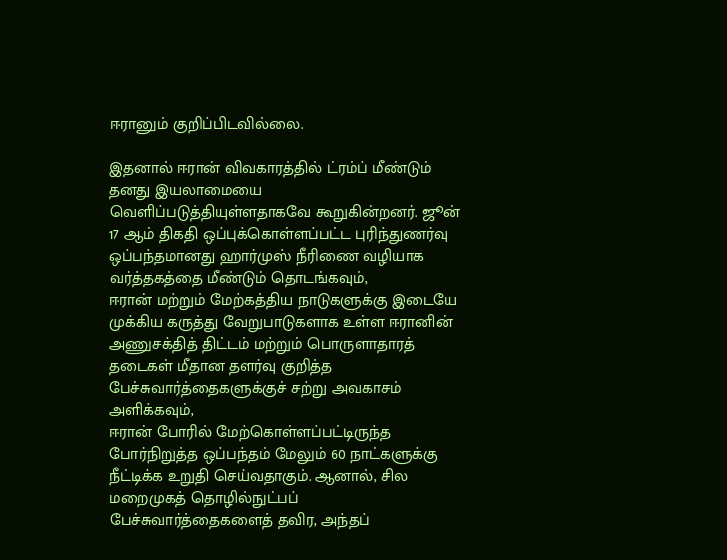ஈரானும் குறிப்பிடவில்லை.

இதனால் ஈரான் விவகாரத்தில் ட்ரம்ப் மீண்டும் தனது இயலாமையை வெளிப்படுத்தியுள்ளதாகவே கூறுகின்றனர். ஜூன் 17 ஆம் திகதி ஒப்புக்கொள்ளப்பட்ட புரிந்துணர்வு ஒப்பந்தமானது ஹார்முஸ் நீரிணை வழியாக வர்த்தகத்தை மீண்டும் தொடங்கவும்,
ஈரான் மற்றும் மேற்கத்திய நாடுகளுக்கு இடையே முக்கிய கருத்து வேறுபாடுகளாக உள்ள ஈரானின் அணுசக்தித் திட்டம் மற்றும் பொருளாதாரத் தடைகள் மீதான தளர்வு குறித்த பேச்சுவார்த்தைகளுக்குச் சற்று அவகாசம் அளிக்கவும்,
ஈரான் போரில் மேற்கொள்ளப்பட்டிருந்த போர்நிறுத்த ஒப்பந்தம் மேலும் 60 நாட்களுக்கு நீட்டிக்க உறுதி செய்வதாகும். ஆனால், சில மறைமுகத் தொழில்நுட்பப் பேச்சுவார்த்தைகளைத் தவிர, அந்தப்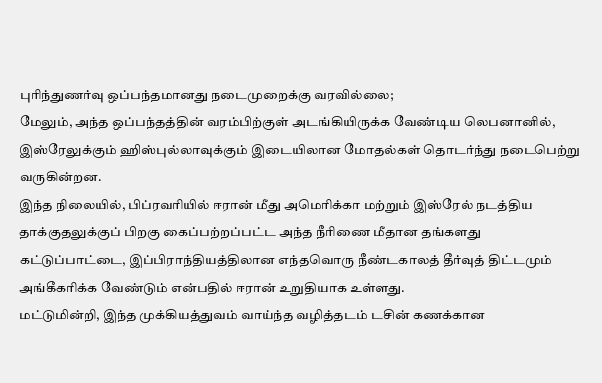புரிந்துணர்வு ஒப்பந்தமானது நடைமுறைக்கு வரவில்லை;
மேலும், அந்த ஒப்பந்தத்தின் வரம்பிற்குள் அடங்கியிருக்க வேண்டிய லெபனானில், இஸ்ரேலுக்கும் ஹிஸ்புல்லாவுக்கும் இடையிலான மோதல்கள் தொடர்ந்து நடைபெற்று வருகின்றன.
இந்த நிலையில், பிப்ரவரியில் ஈரான் மீது அமெரிக்கா மற்றும் இஸ்ரேல் நடத்திய தாக்குதலுக்குப் பிறகு கைப்பற்றப்பட்ட அந்த நீரிணை மீதான தங்களது கட்டுப்பாட்டை, இப்பிராந்தியத்திலான எந்தவொரு நீண்டகாலத் தீர்வுத் திட்டமும் அங்கீகரிக்க வேண்டும் என்பதில் ஈரான் உறுதியாக உள்ளது.
மட்டுமின்றி, இந்த முக்கியத்துவம் வாய்ந்த வழித்தடம் டசின் கணக்கான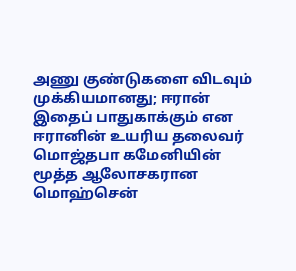அணு குண்டுகளை விடவும் முக்கியமானது; ஈரான் இதைப் பாதுகாக்கும் என ஈரானின் உயரிய தலைவர் மொஜ்தபா கமேனியின் மூத்த ஆலோசகரான மொஹ்சென்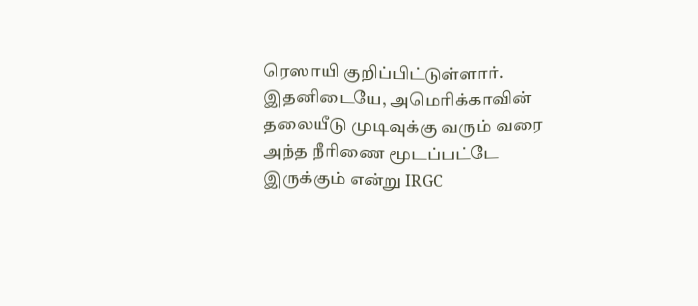ரெஸாயி குறிப்பிட்டுள்ளார்.
இதனிடையே, அமெரிக்காவின் தலையீடு முடிவுக்கு வரும் வரை அந்த நீரிணை மூடப்பட்டே இருக்கும் என்று IRGC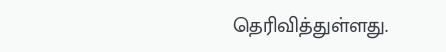தெரிவித்துள்ளது.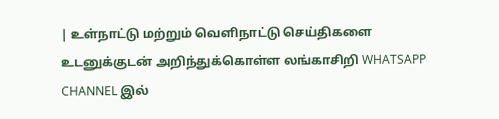| உள்நாட்டு மற்றும் வெளிநாட்டு செய்திகளை உடனுக்குடன் அறிந்துக்கொள்ள லங்காசிறி WHATSAPP CHANNEL இல்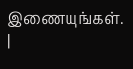இணையுங்கள். |